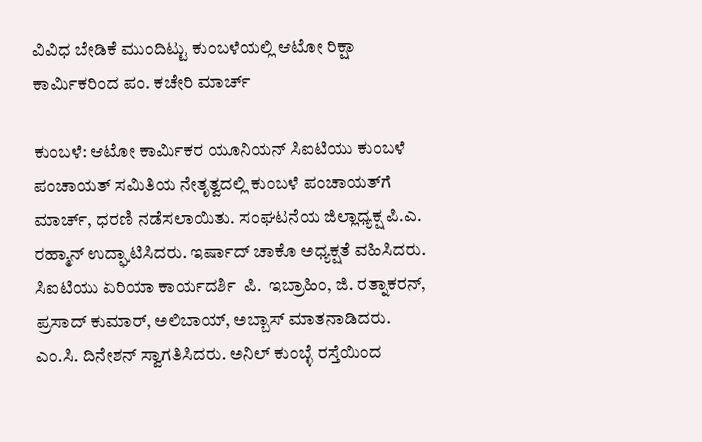ವಿವಿಧ ಬೇಡಿಕೆ ಮುಂದಿಟ್ಟು ಕುಂಬಳೆಯಲ್ಲಿ ಆಟೋ ರಿಕ್ಷಾ ಕಾರ್ಮಿಕರಿಂದ ಪಂ. ಕಚೇರಿ ಮಾರ್ಚ್

ಕುಂಬಳೆ: ಆಟೋ ಕಾರ್ಮಿಕರ ಯೂನಿಯನ್ ಸಿಐಟಿಯು ಕುಂಬಳೆ ಪಂಚಾಯತ್ ಸಮಿತಿಯ ನೇತೃತ್ವದಲ್ಲಿ ಕುಂಬಳೆ ಪಂಚಾಯತ್‌ಗೆ ಮಾರ್ಚ್, ಧರಣಿ ನಡೆಸಲಾಯಿತು. ಸಂಘಟನೆಯ ಜಿಲ್ಲಾಧ್ಯಕ್ಷ ಪಿ.ಎ. ರಹ್ಮಾನ್ ಉದ್ಘಾಟಿಸಿದರು. ಇರ್ಷಾದ್ ಚಾಕೊ ಅಧ್ಯಕ್ಷತೆ ವಹಿಸಿದರು. ಸಿಐಟಿಯು ಏರಿಯಾ ಕಾರ್ಯದರ್ಶಿ  ಪಿ.  ಇಬ್ರಾಹಿಂ, ಜಿ. ರತ್ನಾಕರನ್, ಪ್ರಸಾದ್ ಕುಮಾರ್, ಅಲಿಬಾಯ್, ಅಬ್ಬಾಸ್ ಮಾತನಾಡಿದರು. ಎಂ.ಸಿ. ದಿನೇಶನ್ ಸ್ವಾಗತಿಸಿದರು. ಅನಿಲ್ ಕುಂಬ್ಳೆ ರಸ್ತೆಯಿಂದ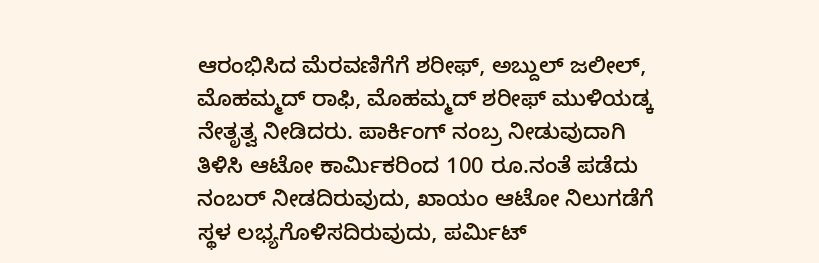ಆರಂಭಿಸಿದ ಮೆರವಣಿಗೆಗೆ ಶರೀಫ್, ಅಬ್ದುಲ್ ಜಲೀಲ್, ಮೊಹಮ್ಮದ್ ರಾಫಿ, ಮೊಹಮ್ಮದ್ ಶರೀಫ್ ಮುಳಿಯಡ್ಕ ನೇತೃತ್ವ ನೀಡಿದರು. ಪಾರ್ಕಿಂಗ್ ನಂಬ್ರ ನೀಡುವುದಾಗಿ ತಿಳಿಸಿ ಆಟೋ ಕಾರ್ಮಿಕರಿಂದ 100 ರೂ.ನಂತೆ ಪಡೆದು ನಂಬರ್ ನೀಡದಿರುವುದು, ಖಾಯಂ ಆಟೋ ನಿಲುಗಡೆಗೆ ಸ್ಥಳ ಲಭ್ಯಗೊಳಿಸದಿರುವುದು, ಪರ್ಮಿಟ್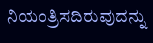ನಿಯಂತ್ರಿಸದಿರುವುದನ್ನು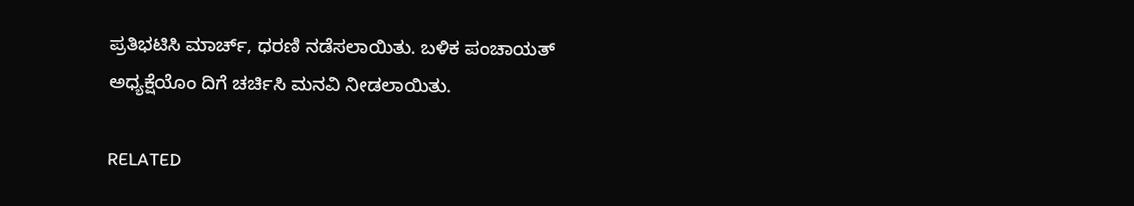ಪ್ರತಿಭಟಿಸಿ ಮಾರ್ಚ್, ಧರಣಿ ನಡೆಸಲಾಯಿತು. ಬಳಿಕ ಪಂಚಾಯತ್ ಅಧ್ಯಕ್ಷೆಯೊಂ ದಿಗೆ ಚರ್ಚಿಸಿ ಮನವಿ ನೀಡಲಾಯಿತು.

RELATED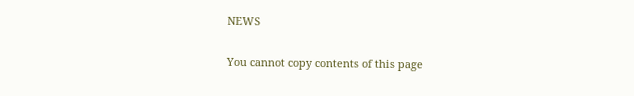NEWS

You cannot copy contents of this page